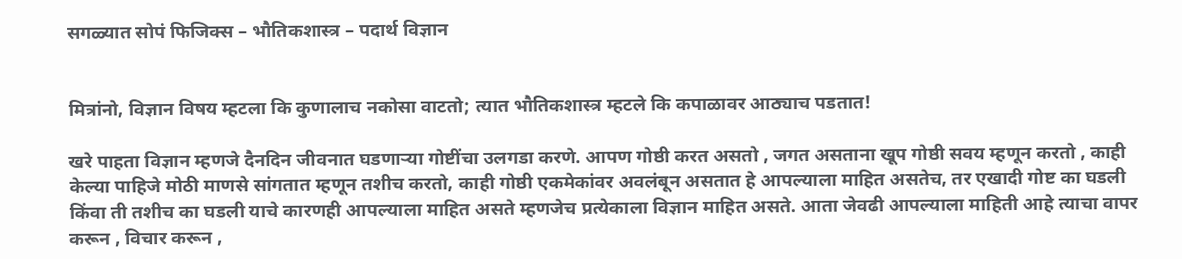सगळ्यात सोपं फिजिक्स – भौतिकशास्त्र – पदार्थ विज्ञान


मित्रांनो, विज्ञान विषय म्हटला कि कुणालाच नकोसा वाटतो; त्यात भौतिकशास्त्र म्हटले कि कपाळावर आठ्याच पडतात!

खरे पाहता विज्ञान म्हणजे दैनदिन जीवनात घडणाऱ्या गोष्टींचा उलगडा करणे. आपण गोष्ठी करत असतो , जगत असताना खूप गोष्ठी सवय म्हणून करतो , काही केल्या पाहिजे मोठी माणसे सांगतात म्हणून तशीच करतो, काही गोष्ठी एकमेकांवर अवलंबून असतात हे आपल्याला माहित असतेच, तर एखादी गोष्ट का घडली किंवा ती तशीच का घडली याचे कारणही आपल्याला माहित असते म्हणजेच प्रत्येकाला विज्ञान माहित असते. आता जेवढी आपल्याला माहिती आहे त्याचा वापर करून , विचार करून ,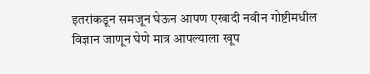इतरांकडून समजून घेऊन आपण एखादी नवीन गोष्टीमधील विज्ञान जाणून घेणे मात्र आपल्याला खूप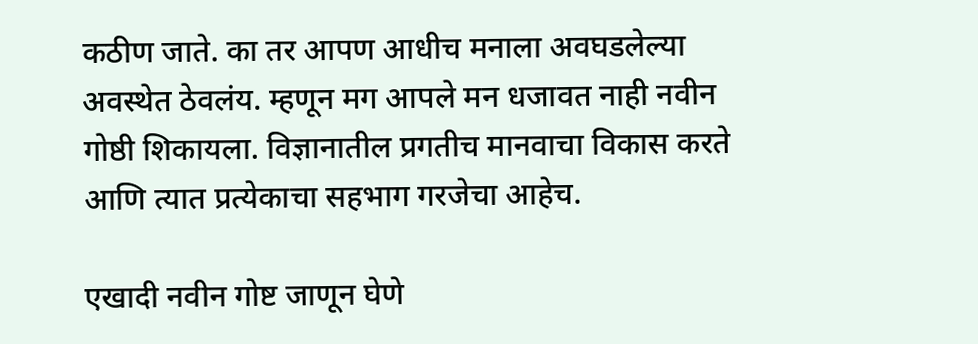कठीण जाते. का तर आपण आधीच मनाला अवघडलेल्या अवस्थेत ठेवलंय. म्हणून मग आपले मन धजावत नाही नवीन गोष्ठी शिकायला. विज्ञानातील प्रगतीच मानवाचा विकास करते आणि त्यात प्रत्येकाचा सहभाग गरजेचा आहेच.

एखादी नवीन गोष्ट जाणून घेणे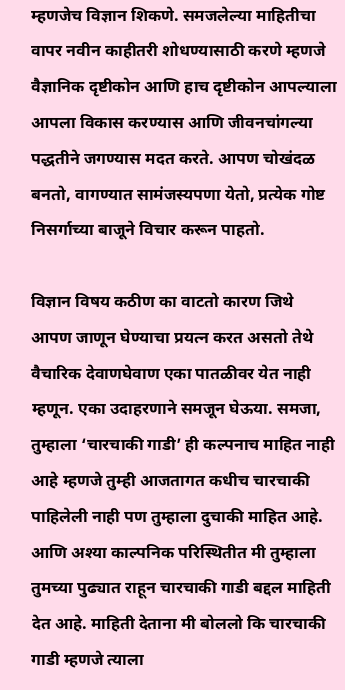म्हणजेच विज्ञान शिकणे. समजलेल्या माहितीचा वापर नवीन काहीतरी शोधण्यासाठी करणे म्हणजे वैज्ञानिक दृष्टीकोन आणि हाच दृष्टीकोन आपल्याला आपला विकास करण्यास आणि जीवनचांगल्या पद्धतीने जगण्यास मदत करते. आपण चोखंदळ बनतो, वागण्यात सामंजस्यपणा येतो, प्रत्येक गोष्ट निसर्गाच्या बाजूने विचार करून पाहतो.

विज्ञान विषय कठीण का वाटतो कारण जिथे आपण जाणून घेण्याचा प्रयत्न करत असतो तेथे वैचारिक देवाणघेवाण एका पातळीवर येत नाही म्हणून. एका उदाहरणाने समजून घेऊया. समजा, तुम्हाला ‘चारचाकी गाडी’ ही कल्पनाच माहित नाही आहे म्हणजे तुम्ही आजतागत कधीच चारचाकी पाहिलेली नाही पण तुम्हाला दुचाकी माहित आहे. आणि अश्या काल्पनिक परिस्थितीत मी तुम्हाला तुमच्या पुढ्यात राहून चारचाकी गाडी बद्दल माहिती देत आहे. माहिती देताना मी बोललो कि चारचाकी गाडी म्हणजे त्याला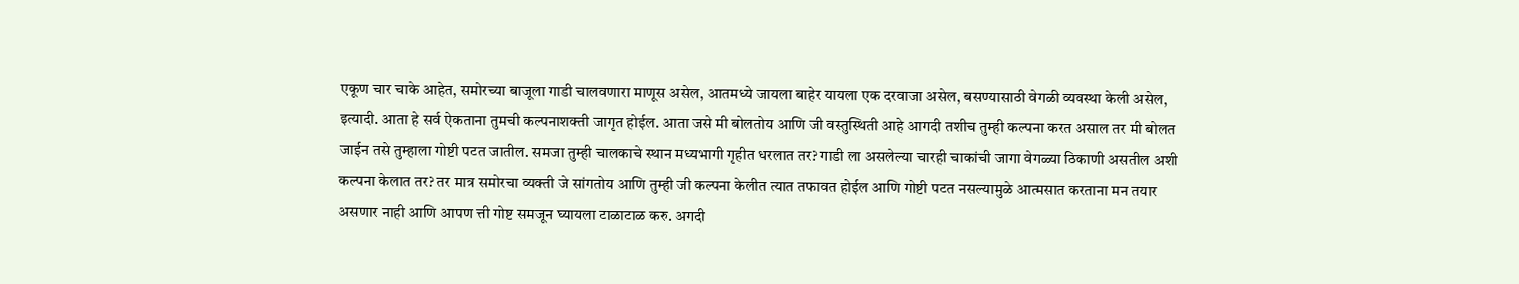एकूण चार चाके आहेत, समोरच्या बाजूला गाडी चालवणारा माणूस असेल, आतमध्ये जायला बाहेर यायला एक दरवाजा असेल, बसण्यासाठी वेगळी व्यवस्था केली असेल, इत्यादी. आता हे सर्व ऐकताना तुमची कल्पनाशक्ती जागृत होईल. आता जसे मी बोलतोय आणि जी वस्तुस्थिती आहे आगदी तशीच तुम्ही कल्पना करत असाल तर मी बोलत जाईन तसे तुम्हाला गोष्टी पटत जातील. समजा तुम्ही चालकाचे स्थान मध्यभागी गृहीत धरलात तर? गाडी ला असलेल्या चारही चाकांची जागा वेगळ्या ठिकाणी असतील अशी कल्पना केलात तर? तर मात्र समोरचा व्यक्ती जे सांगतोय आणि तुम्ही जी कल्पना केलीत त्यात तफावत होईल आणि गोष्टी पटत नसल्यामुळे आत्मसात करताना मन तयार असणार नाही आणि आपण त्ती गोष्ट समजून घ्यायला टाळाटाळ करु. अगदी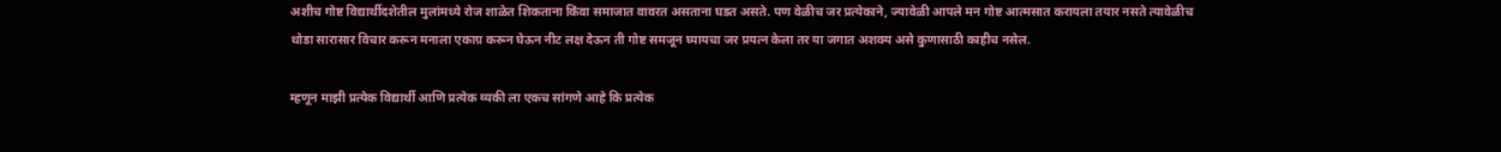अशीच गोष्ट विद्यार्थीदशेतील मुलांमध्ये रोज शाळेत शिकताना किंवा समाजात वावरत असताना घडत असते. पण वेळीच जर प्रत्येकाने, ज्यावेळी आपले मन गोष्ट आत्मसात करायला तयार नसते त्यावेळीच थोडा सारासार विचार करून मनाला एकाग्र करून घेऊन नीट लक्ष देऊन ती गोष्ट समजून घ्यायचा जर प्रयत्न केला तर या जगात अशक्य असे कुणासाठी काहीच नसेल.

म्हणून माझी प्रत्येक विद्यार्थी आणि प्रत्येक व्यकी ला एकच सांगणे आहे कि प्रत्येक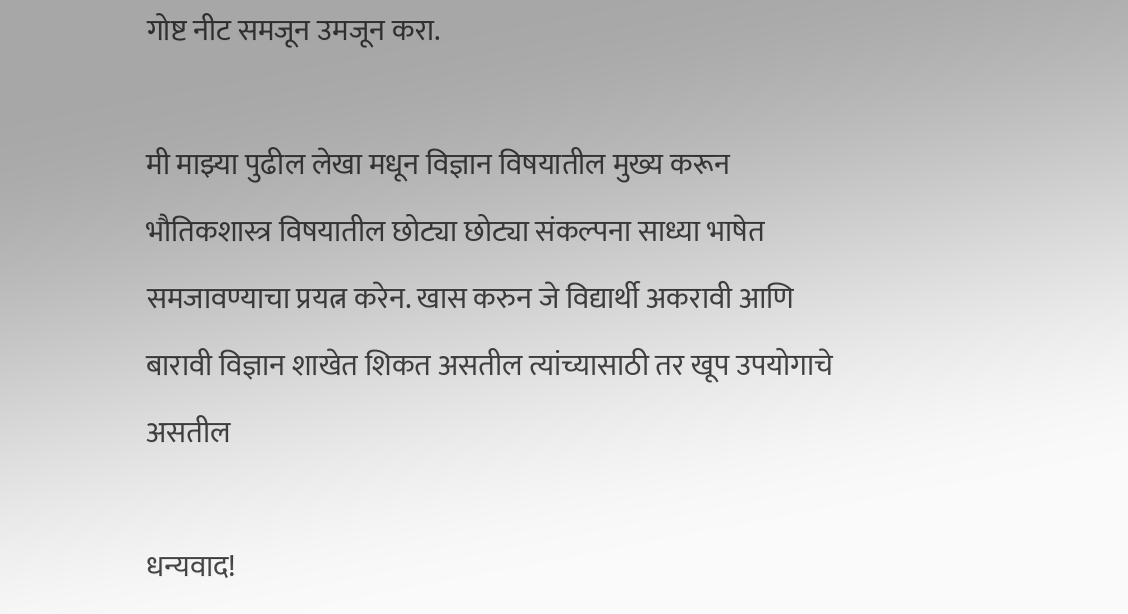गोष्ट नीट समजून उमजून करा.

मी माझ्या पुढील लेखा मधून विज्ञान विषयातील मुख्य करून भौतिकशास्त्र विषयातील छोट्या छोट्या संकल्पना साध्या भाषेत समजावण्याचा प्रयत्न करेन. खास करुन जे विद्यार्थी अकरावी आणि बारावी विज्ञान शाखेत शिकत असतील त्यांच्यासाठी तर खूप उपयोगाचे असतील

धन्यवाद!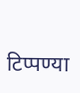टिप्पण्या